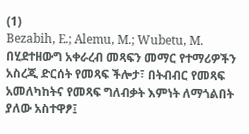(1)
Bezabih, E.; Alemu, M.; Wubetu, M. በሂደተዘውግ አቀራረብ መጻፍን መማር የተማሪዎችን አስረጂ ድርሰት የመጻፍ ችሎታ፣ በትብብር የመጻፍ አመለካከትና የመጻፍ ግለብቃት እምነት ለማጎልበት ያለው አስተዋፆ፤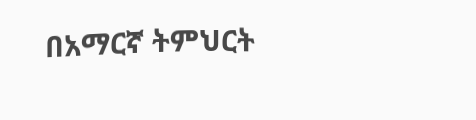በአማርኛ ትምህርት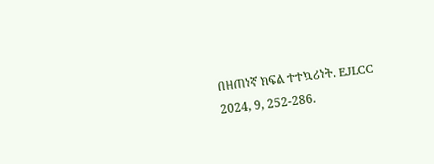በዘጠነኛ ክፍል ተተኳሪነት. EJLCC 2024, 9, 252-286.